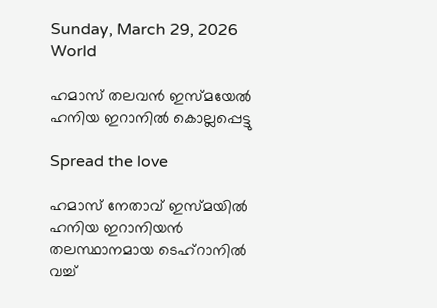Sunday, March 29, 2026
World

ഹമാസ് തലവന്‍ ഇസ്മയേല്‍ ഹനിയ ഇറാനില്‍ കൊല്ലപ്പെട്ടു

Spread the love

ഹമാസ് നേതാവ് ഇസ്മയില്‍ ഹനിയ ഇറാനിയന്‍ തലസ്ഥാനമായ ടെഹ്‌റാനില്‍ വച്ച്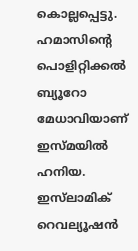കൊല്ലപ്പെട്ടു. ഹമാസിന്റെ പൊളിറ്റിക്കല്‍ ബ്യൂറോ മേധാവിയാണ് ഇസ്മയില്‍ ഹനിയ. ഇസ്‌ലാമിക് റെവല്യൂഷന്‍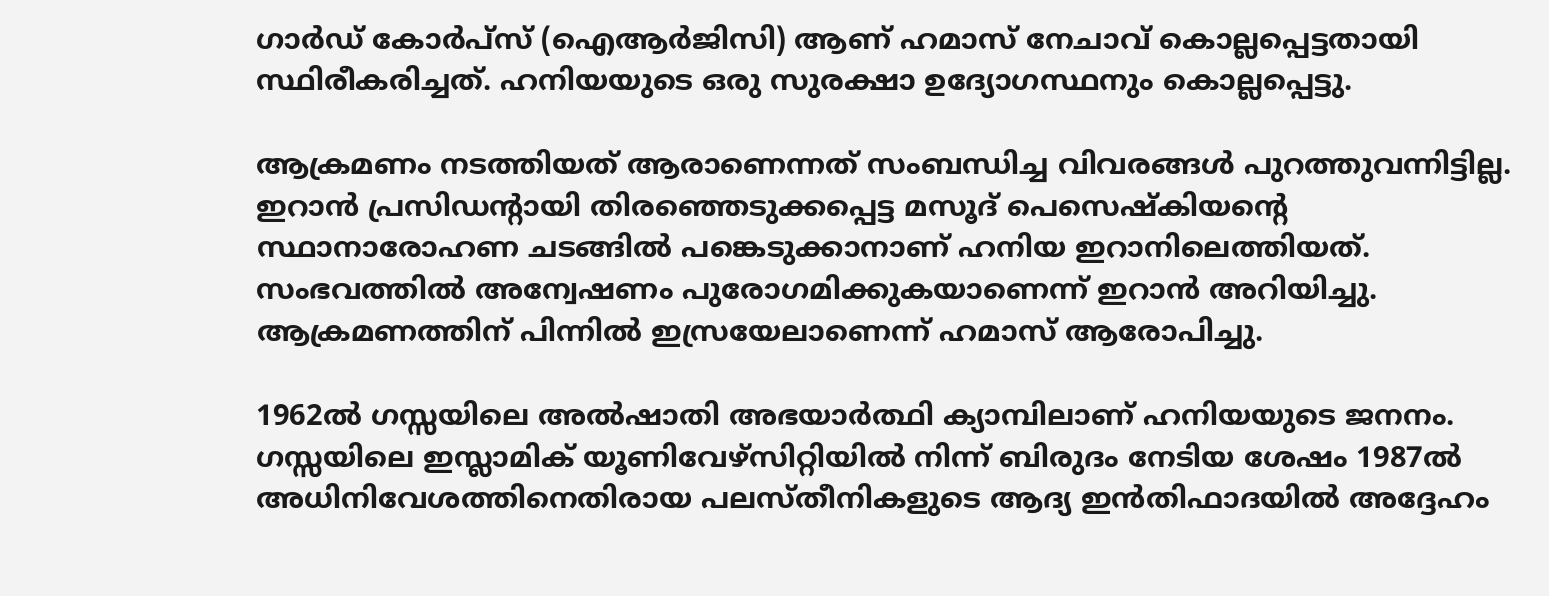ഗാര്‍ഡ് കോര്‍പ്‌സ് (ഐആര്‍ജിസി) ആണ് ഹമാസ് നേചാവ് കൊല്ലപ്പെട്ടതായി സ്ഥിരീകരിച്ചത്. ഹനിയയുടെ ഒരു സുരക്ഷാ ഉദ്യോഗസ്ഥനും കൊല്ലപ്പെട്ടു.

ആക്രമണം നടത്തിയത് ആരാണെന്നത് സംബന്ധിച്ച വിവരങ്ങള്‍ പുറത്തുവന്നിട്ടില്ല. ഇറാന്‍ പ്രസിഡന്റായി തിരഞ്ഞെടുക്കപ്പെട്ട മസൂദ് പെസെഷ്‌കിയന്റെ സ്ഥാനാരോഹണ ചടങ്ങില്‍ പങ്കെടുക്കാനാണ് ഹനിയ ഇറാനിലെത്തിയത്. സംഭവത്തില്‍ അന്വേഷണം പുരോഗമിക്കുകയാണെന്ന് ഇറാന്‍ അറിയിച്ചു. ആക്രമണത്തിന് പിന്നില്‍ ഇസ്രയേലാണെന്ന് ഹമാസ് ആരോപിച്ചു.

1962ല്‍ ഗസ്സയിലെ അല്‍ഷാതി അഭയാര്‍ത്ഥി ക്യാമ്പിലാണ് ഹനിയയുടെ ജനനം. ഗസ്സയിലെ ഇസ്ലാമിക് യൂണിവേഴ്‌സിറ്റിയില്‍ നിന്ന് ബിരുദം നേടിയ ശേഷം 1987ല്‍ അധിനിവേശത്തിനെതിരായ പലസ്തീനികളുടെ ആദ്യ ഇന്‍തിഫാദയില്‍ അദ്ദേഹം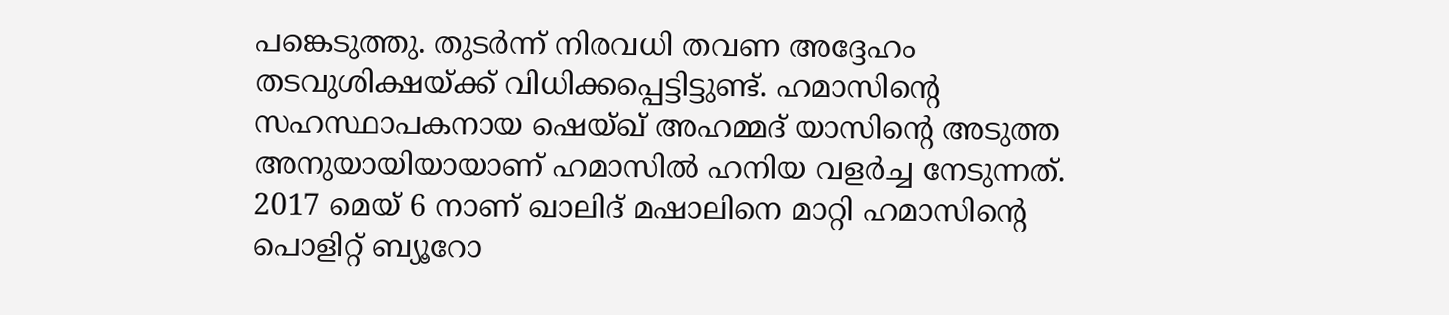പങ്കെടുത്തു. തുടര്‍ന്ന് നിരവധി തവണ അദ്ദേഹം തടവുശിക്ഷയ്ക്ക് വിധിക്കപ്പെട്ടിട്ടുണ്ട്. ഹമാസിന്റെ സഹസ്ഥാപകനായ ഷെയ്ഖ് അഹമ്മദ് യാസിന്റെ അടുത്ത അനുയായിയായാണ് ഹമാസില്‍ ഹനിയ വളര്‍ച്ച നേടുന്നത്. 2017 മെയ് 6 നാണ് ഖാലിദ് മഷാലിനെ മാറ്റി ഹമാസിന്റെ പൊളിറ്റ് ബ്യൂറോ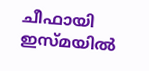ചീഫായി ഇസ്മയില്‍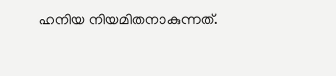ഹനിയ നിയമിതനാകുന്നത്.